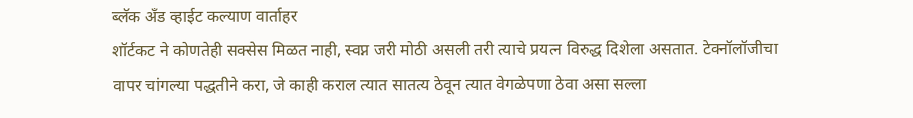ब्लॅक अँड व्हाईट कल्याण वार्ताहर
शॉर्टकट ने कोणतेही सक्सेस मिळत नाही, स्वप्न जरी मोठी असली तरी त्याचे प्रयत्न विरुद्ध दिशेला असतात. टेक्नॉलॉजीचा वापर चांगल्या पद्धतीने करा, जे काही कराल त्यात सातत्य ठेवून त्यात वेगळेपणा ठेवा असा सल्ला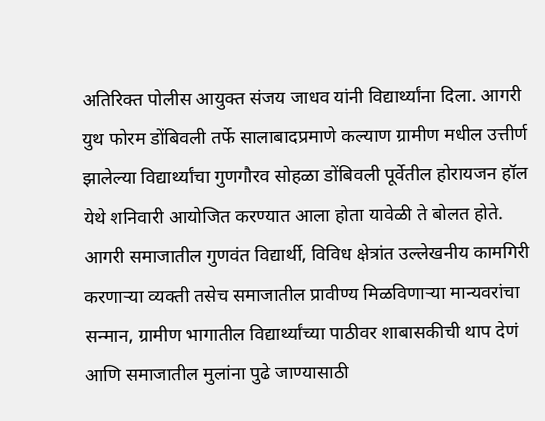अतिरिक्त पोलीस आयुक्त संजय जाधव यांनी विद्यार्थ्यांना दिला. आगरी युथ फोरम डोंबिवली तर्फे सालाबादप्रमाणे कल्याण ग्रामीण मधील उत्तीर्ण झालेल्या विद्यार्थ्यांचा गुणगौरव सोहळा डोंबिवली पूर्वेतील होरायजन हॉल येथे शनिवारी आयोजित करण्यात आला होता यावेळी ते बोलत होते.
आगरी समाजातील गुणवंत विद्यार्थी, विविध क्षेत्रांत उल्लेखनीय कामगिरी करणाऱ्या व्यक्ती तसेच समाजातील प्रावीण्य मिळविणाऱ्या मान्यवरांचा सन्मान, ग्रामीण भागातील विद्यार्थ्यांच्या पाठीवर शाबासकीची थाप देणं आणि समाजातील मुलांना पुढे जाण्यासाठी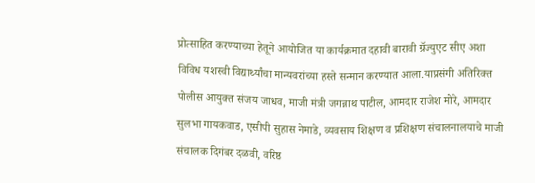प्रोत्साहित करण्याच्या हेतूने आयोजित या कार्यक्रमात दहावी बारावी ग्रॅज्युएट सीए अशा विविध यशस्वी विद्यार्थ्यांचा मान्यवरांच्या हस्ते सन्मान करण्यात आला.याप्रसंगी अतिरिक्त पोलीस आयुक्त संजय जाधव, माजी मंत्री जगन्नाथ पाटील, आमदार राजेश मोरे, आमदार सुलभा गायकवाड, एसीपी सुहास नेमाडे, व्यवसाय शिक्षण व प्रशिक्षण संचालनालयाचे माजी संचालक दिगंबर दळवी, वरिष्ठ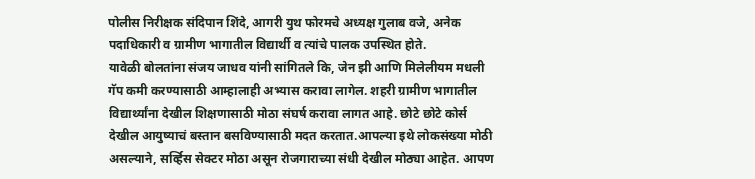पोलीस निरीक्षक संदिपान शिंदे, आगरी युथ फोरमचे अध्यक्ष गुलाब वजे, अनेक पदाधिकारी व ग्रामीण भागातील विद्यार्थी व त्यांचे पालक उपस्थित होते.
यावेळी बोलतांना संजय जाधव यांनी सांगितले कि, जेन झी आणि मिलेलीयम मधली गॅप कमी करण्यासाठी आम्हालाही अभ्यास करावा लागेल. शहरी ग्रामीण भागातील विद्यार्थ्यांना देखील शिक्षणासाठी मोठा संघर्ष करावा लागत आहे. छोटे छोटे कोर्स देखील आयुष्याचं बस्तान बसविण्यासाठी मदत करतात.आपल्या इथे लोकसंख्या मोठी असल्याने, सर्व्हिस सेक्टर मोठा असून रोजगाराच्या संधी देखील मोठ्या आहेत. आपण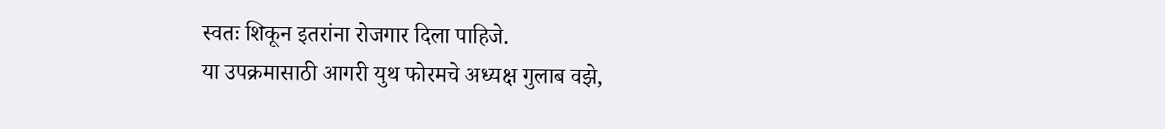स्वतः शिकून इतरांना रोजगार दिला पाहिजे.
या उपक्रमासाठी आगरी युथ फोरमचे अध्यक्ष गुलाब वझे,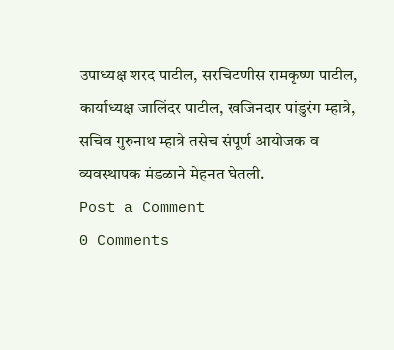उपाध्यक्ष शरद पाटील, सरचिटणीस रामकृष्ण पाटील, कार्याध्यक्ष जालिंदर पाटील, खजिनदार पांडुरंग म्हात्रे, सचिव गुरुनाथ म्हात्रे तसेच संपूर्ण आयोजक व व्यवस्थापक मंडळाने मेहनत घेतली.
Post a Comment
0 Comments